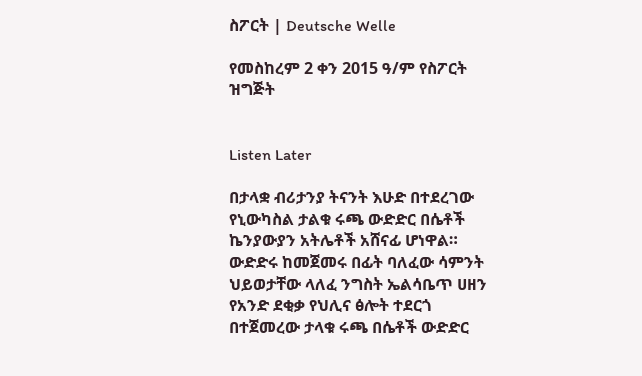ስፖርት | Deutsche Welle

የመስከረም 2 ቀን 2015 ዓ/ም የስፖርት ዝግጅት


Listen Later

በታላቋ ብሪታንያ ትናንት እሁድ በተደረገው የኒውካስል ታልቁ ሩጫ ውድድር በሴቶች ኬንያውያን አትሌቶች አሸናፊ ሆነዋል። ውድድሩ ከመጀመሩ በፊት ባለፈው ሳምንት ህይወታቸው ላለፈ ንግስት ኤልሳቤጥ ሀዘን የአንድ ደቂቃ የህሊና ፅሎት ተደርጎ በተጀመረው ታላቁ ሩጫ በሴቶች ውድድር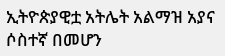ኢትዮጵያዊቷ አትሌት አልማዝ አያና ሶስተኛ በመሆን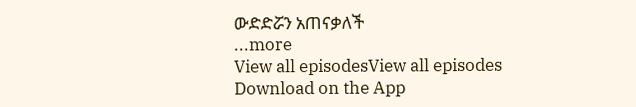ውድድሯን አጠናቃለች
...more
View all episodesView all episodes
Download on the App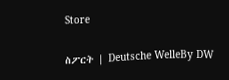Store

ስፖርት | Deutsche WelleBy DW